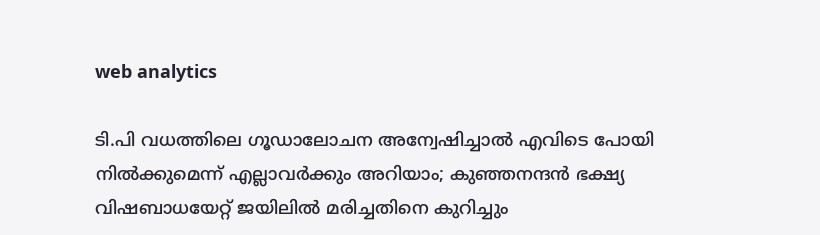web analytics

ടി.പി വധത്തിലെ ഗൂഡാലോചന അന്വേഷിച്ചാൽ എവിടെ പോയി നിൽക്കുമെന്ന് എല്ലാവർക്കും അറിയാം; കുഞ്ഞനന്ദൻ ഭക്ഷ്യ വിഷബാധയേറ്റ് ജയിലിൽ മരിച്ചതിനെ കുറിച്ചും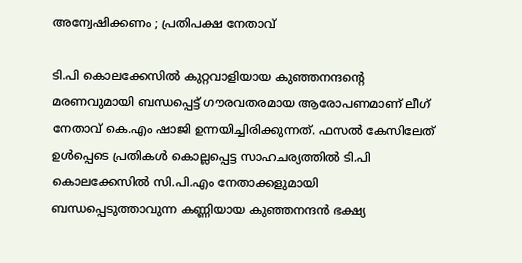അന്വേഷിക്കണം ; പ്രതിപക്ഷ നേതാവ്

ടി.പി കൊലക്കേസിൽ കുറ്റവാളിയായ കുഞ്ഞനന്ദന്റെ മരണവുമായി ബന്ധപ്പെട്ട് ഗൗരവതരമായ ആരോപണമാണ് ലീഗ് നേതാവ് കെ.എം ഷാജി ഉന്നയിച്ചിരിക്കുന്നത്. ഫസൽ കേസിലേത് ഉൾപ്പെടെ പ്രതികൾ കൊല്ലപ്പെട്ട സാഹചര്യത്തിൽ ടി.പി കൊലക്കേസിൽ സി.പി.എം നേതാക്കളുമായി ബന്ധപ്പെടുത്താവുന്ന കണ്ണിയായ കുഞ്ഞനന്ദൻ ഭക്ഷ്യ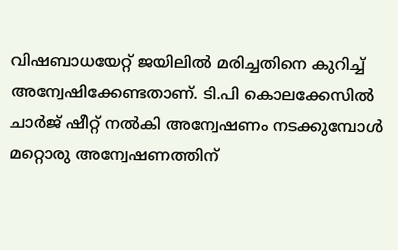വിഷബാധയേറ്റ് ജയിലിൽ മരിച്ചതിനെ കുറിച്ച് അന്വേഷിക്കേണ്ടതാണ്. ടി.പി കൊലക്കേസിൽ ചാർജ് ഷീറ്റ് നൽകി അന്വേഷണം നടക്കുമ്പോൾ മറ്റൊരു അന്വേഷണത്തിന്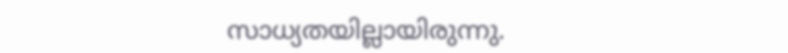സാധ്യതയില്ലായിരുന്നു.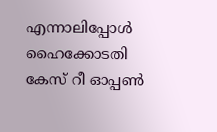എന്നാലിപ്പോൾ ഹൈക്കോടതി കേസ് റീ ഓപ്പൺ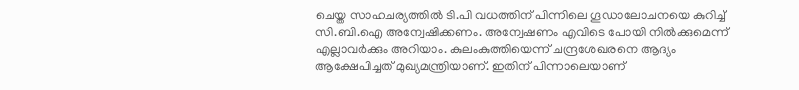ചെയ്ത സാഹചര്യത്തിൽ ടി.പി വധത്തിന് പിന്നിലെ ഗൂഡാലോചനയെ കുറിച്ച് സി.ബി.ഐ അന്വേഷിക്കണം. അന്വേഷണം എവിടെ പോയി നിൽക്കുമെന്ന് എല്ലാവർക്കും അറിയാം. കുലംകുത്തിയെന്ന് ചന്ദ്രശേഖരനെ ആദ്യം ആക്ഷേപിച്ചത് മുഖ്യമന്ത്രിയാണ്. ഇതിന് പിന്നാലെയാണ്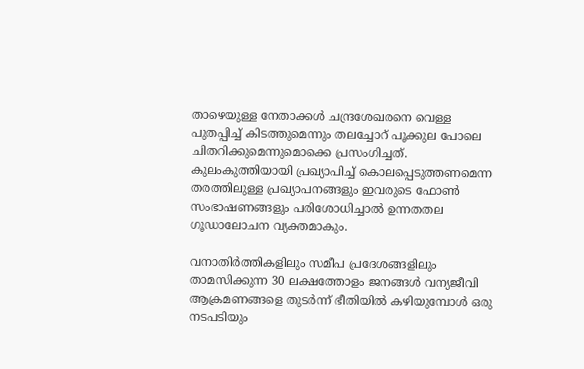താഴെയുള്ള നേതാക്കൾ ചന്ദ്രശേഖരനെ വെള്ള പുതപ്പിച്ച് കിടത്തുമെന്നും തലച്ചോറ് പൂക്കുല പോലെ ചിതറിക്കുമെന്നുമൊക്കെ പ്രസംഗിച്ചത്. കുലംകുത്തിയായി പ്രഖ്യാപിച്ച് കൊലപ്പെടുത്തണമെന്ന തരത്തിലുള്ള പ്രഖ്യാപനങ്ങളും ഇവരുടെ ഫോൺ സംഭാഷണങ്ങളും പരിശോധിച്ചാൽ ഉന്നതതല ഗൂഡാലോചന വ്യക്തമാകും.

വനാതിർത്തികളിലും സമീപ പ്രദേശങ്ങളിലും താമസിക്കുന്ന 30 ലക്ഷത്തോളം ജനങ്ങൾ വന്യജീവി ആക്രമണങ്ങളെ തുടർന്ന് ഭീതിയിൽ കഴിയുമ്പോൾ ഒരു നടപടിയും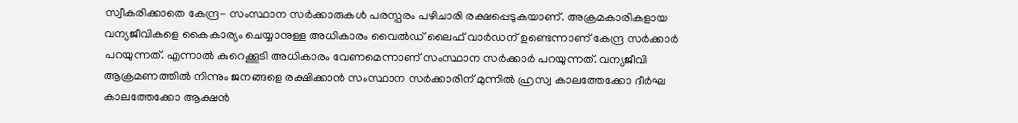സ്വീകരിക്കാതെ കേന്ദ്ര- സംസ്ഥാന സർക്കാരുകൾ പരസ്പരം പഴിചാരി രക്ഷപ്പെടുകയാണ്. അക്രമകാരികളായ വന്യജീവികളെ കൈകാര്യം ചെയ്യാനുള്ള അധികാരം വൈൽഡ് ലൈഫ് വാർഡന് ഉണ്ടെന്നാണ് കേന്ദ്ര സർക്കാർ പറയുന്നത്. എന്നാൽ കുറെക്കൂടി അധികാരം വേണമെന്നാണ് സംസ്ഥാന സർക്കാർ പറയുന്നത്. വന്യജീവി ആക്രമണത്തിൽ നിന്നും ജനങ്ങളെ രക്ഷിക്കാൻ സംസ്ഥാന സർക്കാരിന് മുന്നിൽ ഹ്രസ്വ കാലത്തേക്കോ ദീർഘ കാലത്തേക്കോ ആക്ഷൻ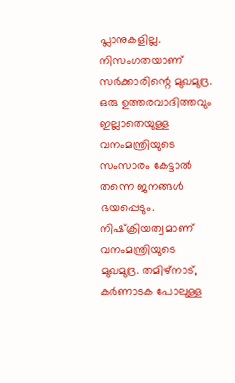പ്ലാനുകളില്ല. നിസംഗതയാണ് സർക്കാരിന്റെ മുഖമുദ്ര. ഒരു ഉത്തരവാദിത്തവും ഇല്ലാതെയുള്ള വനംമന്ത്രിയുടെ സംസാരം കേട്ടാൽ തന്നെ ജനങ്ങൾ ഭയപ്പെടും. നിഷ്‌ക്രിയത്വമാണ് വനംമന്ത്രിയുടെ മുഖമുദ്ര. തമിഴ്‌നാട്, കർണാടക പോലുള്ള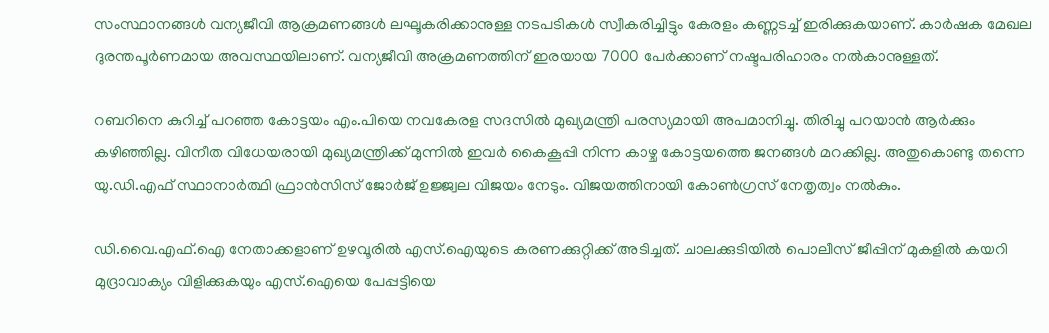സംസ്ഥാനങ്ങൾ വന്യജീവി ആക്രമണങ്ങൾ ലഘൂകരിക്കാനുള്ള നടപടികൾ സ്വീകരിച്ചിട്ടും കേരളം കണ്ണടച്ച് ഇരിക്കുകയാണ്. കാർഷക മേഖല ദുരന്തപൂർണമായ അവസ്ഥയിലാണ്. വന്യജീവി അക്രമണത്തിന് ഇരയായ 7000 പേർക്കാണ് നഷ്ടപരിഹാരം നൽകാനുള്ളത്.

റബറിനെ കുറിച്ച് പറഞ്ഞ കോട്ടയം എം.പിയെ നവകേരള സദസിൽ മുഖ്യമന്ത്രി പരസ്യമായി അപമാനിച്ചു. തിരിച്ചു പറയാൻ ആർക്കും കഴിഞ്ഞില്ല. വിനീത വിധേയരായി മുഖ്യമന്ത്രിക്ക് മുന്നിൽ ഇവർ കൈകൂപ്പി നിന്ന കാഴ്ച കോട്ടയത്തെ ജനങ്ങൾ മറക്കില്ല. അതുകൊണ്ടു തന്നെ യു.ഡി.എഫ് സ്ഥാനാർത്ഥി ഫ്രാൻസിസ് ജോർജ് ഉജ്ജ്വല വിജയം നേടും. വിജയത്തിനായി കോൺഗ്രസ് നേതൃത്വം നൽകും.

ഡി.വൈ.എഫ്.ഐ നേതാക്കളാണ് ഉഴവൂരിൽ എസ്.ഐയുടെ കരണക്കുറ്റിക്ക് അടിച്ചത്. ചാലക്കുടിയിൽ പൊലീസ് ജീപ്പിന് മുകളിൽ കയറി മുദ്രാവാക്യം വിളിക്കുകയും എസ്.ഐയെ പേപ്പട്ടിയെ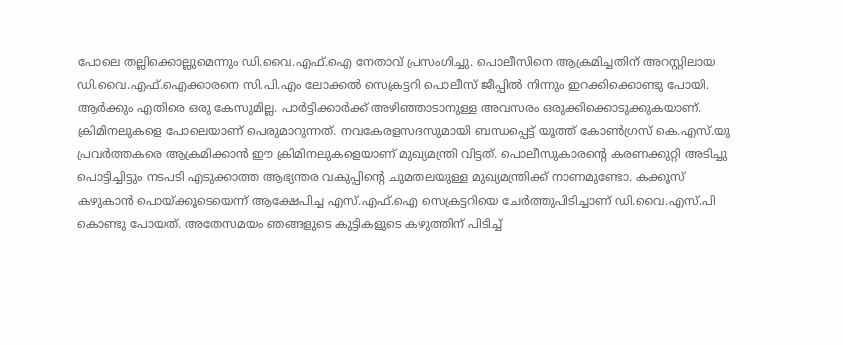പോലെ തല്ലിക്കൊല്ലുമെന്നും ഡി.വൈ.എഫ്.ഐ നേതാവ് പ്രസംഗിച്ചു. പൊലീസിനെ ആക്രമിച്ചതിന് അറസ്റ്റിലായ ഡി.വൈ.എഫ്.ഐക്കാരനെ സി.പി.എം ലോക്കൽ സെക്രട്ടറി പൊലീസ് ജീപ്പിൽ നിന്നും ഇറക്കിക്കൊണ്ടു പോയി. ആർക്കും എതിരെ ഒരു കേസുമില്ല. പാർട്ടിക്കാർക്ക് അഴിഞ്ഞാടാനുള്ള അവസരം ഒരുക്കിക്കൊടുക്കുകയാണ്. ക്രിമിനലുകളെ പോലെയാണ് പെരുമാറുന്നത്. നവകേരളസദസുമായി ബന്ധപ്പെട്ട് യൂത്ത് കോൺഗ്രസ് കെ.എസ്.യു പ്രവർത്തകരെ ആക്രമിക്കാൻ ഈ ക്രിമിനലുകളെയാണ് മുഖ്യമന്ത്രി വിട്ടത്. പൊലീസുകാരന്റെ കരണക്കുറ്റി അടിച്ചു പൊട്ടിച്ചിട്ടും നടപടി എടുക്കാത്ത ആഭ്യന്തര വകുപ്പിന്റെ ചുമതലയുള്ള മുഖ്യമന്ത്രിക്ക് നാണമുണ്ടോ. കക്കൂസ് കഴുകാൻ പൊയ്ക്കൂടെയെന്ന് ആക്ഷേപിച്ച എസ്.എഫ്.ഐ സെക്രട്ടറിയെ ചേർത്തുപിടിച്ചാണ് ഡി.വൈ.എസ്.പി കൊണ്ടു പോയത്. അതേസമയം ഞങ്ങളുടെ കുട്ടികളുടെ കഴുത്തിന് പിടിച്ച്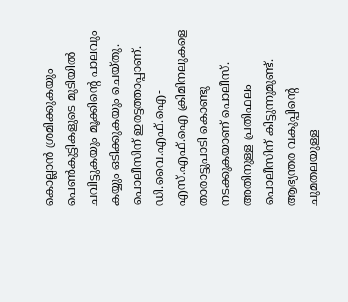കൊല്ലാൻ ശ്രമിക്കുകയും പെൺകുട്ടികളുടെ മുടിയിൽ ചവിട്ടുകയും മൂക്കിന്റെ പാലവും കയ്യും ഒടിക്കുകയും ചെയ്തു. പൊലീസിന് ഇരട്ടത്താപ്പാണ്. ഡി.വൈ.എഫ്.ഐ- എസ്.എഫ്.ഐ ക്രിമിനലുകളെ താരാട്ടുപാടി കൊണ്ടു നടക്കുകയാണ് പൊലീസ്. അതിനുള്ള പ്രതിഫലം പൊലീസിന് കിട്ടുന്നുമുണ്ട്. ആഭ്യന്തര വകുപ്പിന്റെ ചുമതലയുള്ള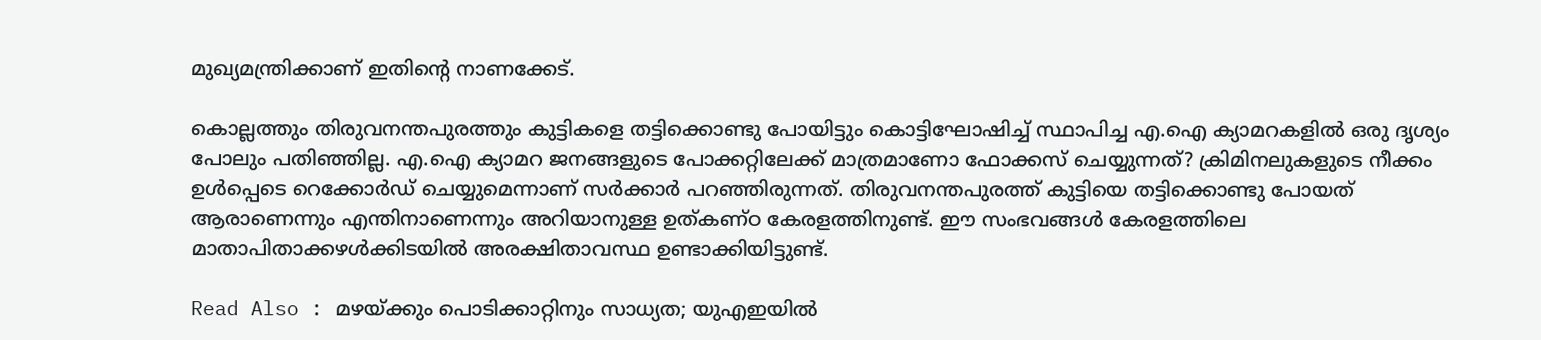മുഖ്യമന്ത്രിക്കാണ് ഇതിന്റെ നാണക്കേട്.

കൊല്ലത്തും തിരുവനന്തപുരത്തും കുട്ടികളെ തട്ടിക്കൊണ്ടു പോയിട്ടും കൊട്ടിഘോഷിച്ച് സ്ഥാപിച്ച എ.ഐ ക്യാമറകളിൽ ഒരു ദൃശ്യം പോലും പതിഞ്ഞില്ല. എ.ഐ ക്യാമറ ജനങ്ങളുടെ പോക്കറ്റിലേക്ക് മാത്രമാണോ ഫോക്കസ് ചെയ്യുന്നത്? ക്രിമിനലുകളുടെ നീക്കം ഉൾപ്പെടെ റെക്കോർഡ് ചെയ്യുമെന്നാണ് സർക്കാർ പറഞ്ഞിരുന്നത്. തിരുവനന്തപുരത്ത് കുട്ടിയെ തട്ടിക്കൊണ്ടു പോയത് ആരാണെന്നും എന്തിനാണെന്നും അറിയാനുള്ള ഉത്കണ്ഠ കേരളത്തിനുണ്ട്. ഈ സംഭവങ്ങൾ കേരളത്തിലെ മാതാപിതാക്കഴൾക്കിടയിൽ അരക്ഷിതാവസ്ഥ ഉണ്ടാക്കിയിട്ടുണ്ട്.

Read Also : മഴയ്ക്കും പൊടിക്കാറ്റിനും സാധ്യത; യുഎഇയിൽ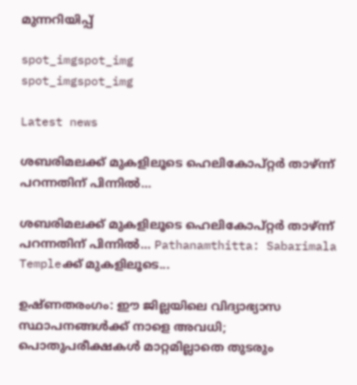മുന്നറിയിപ്പ്

spot_imgspot_img
spot_imgspot_img

Latest news

ശബരിമലക്ക് മുകളിലൂടെ ഹെലികോപ്റ്റർ താഴ്ന്ന് പറന്നതിന് പിന്നിൽ…

ശബരിമലക്ക് മുകളിലൂടെ ഹെലികോപ്റ്റർ താഴ്ന്ന് പറന്നതിന് പിന്നിൽ… Pathanamthitta: Sabarimala Templeക്ക് മുകളിലൂടെ...

ഉഷ്ണതരംഗം: ഈ ജില്ലയിലെ വിദ്യാഭ്യാസ സ്ഥാപനങ്ങൾക്ക് നാളെ അവധി; പൊതുപരീക്ഷകൾ മാറ്റമില്ലാതെ തുടരും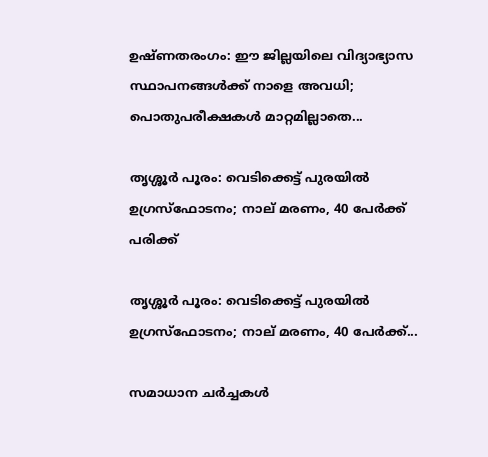ഉഷ്ണതരംഗം: ഈ ജില്ലയിലെ വിദ്യാഭ്യാസ സ്ഥാപനങ്ങൾക്ക് നാളെ അവധി; പൊതുപരീക്ഷകൾ മാറ്റമില്ലാതെ...

തൃശ്ശൂർ പൂരം: വെടിക്കെട്ട് പുരയിൽ ഉഗ്രസ്ഫോടനം; നാല് മരണം, 40 പേർക്ക് പരിക്ക്

തൃശ്ശൂർ പൂരം: വെടിക്കെട്ട് പുരയിൽ ഉഗ്രസ്ഫോടനം; നാല് മരണം, 40 പേർക്ക്...

സമാധാന ചർച്ചകൾ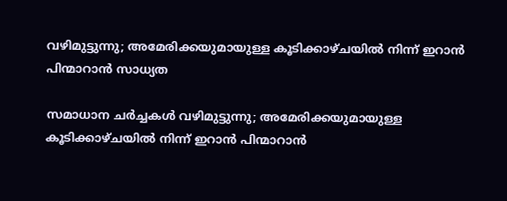വഴിമുട്ടുന്നു; അമേരിക്കയുമായുള്ള കൂടിക്കാഴ്ചയിൽ നിന്ന് ഇറാൻ പിന്മാറാൻ സാധ്യത

സമാധാന ചർച്ചകൾ വഴിമുട്ടുന്നു; അമേരിക്കയുമായുള്ള കൂടിക്കാഴ്ചയിൽ നിന്ന് ഇറാൻ പിന്മാറാൻ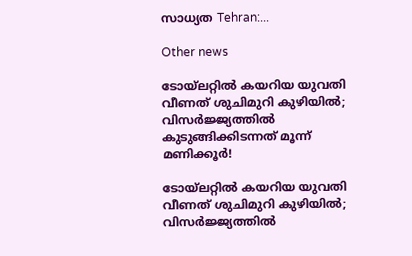സാധ്യത Tehran:...

Other news

ടോയ്ലറ്റിൽ കയറിയ യുവതി വീണത് ശുചിമുറി കുഴിയിൽ; വിസർജ്ജ്യത്തിൽ കുടുങ്ങിക്കിടന്നത് മൂന്ന് മണിക്കൂർ!

ടോയ്ലറ്റിൽ കയറിയ യുവതി വീണത് ശുചിമുറി കുഴിയിൽ; വിസർജ്ജ്യത്തിൽ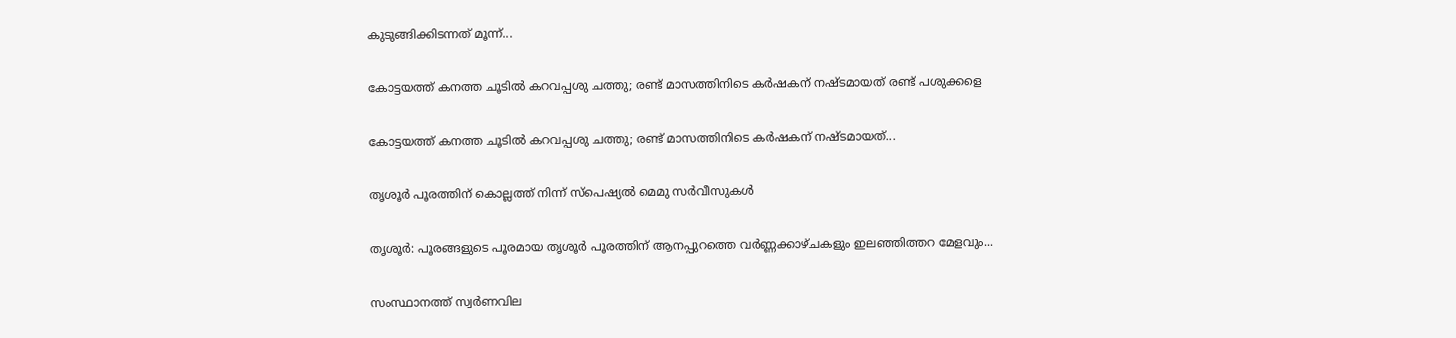കുടുങ്ങിക്കിടന്നത് മൂന്ന്...

കോട്ടയത്ത് കനത്ത ചൂടിൽ കറവപ്പശു ചത്തു; രണ്ട് മാസത്തിനിടെ കർഷകന് നഷ്ടമായത് രണ്ട് പശുക്കളെ

കോട്ടയത്ത് കനത്ത ചൂടിൽ കറവപ്പശു ചത്തു; രണ്ട് മാസത്തിനിടെ കർഷകന് നഷ്ടമായത്...

തൃശൂർ പൂരത്തിന് കൊല്ലത്ത് നിന്ന് സ്പെഷ്യൽ മെമു സർവീസുകൾ

തൃശൂർ: പൂരങ്ങളുടെ പൂരമായ തൃശൂർ പൂരത്തിന് ആനപ്പുറത്തെ വർണ്ണക്കാഴ്ചകളും ഇലഞ്ഞിത്തറ മേളവും...

സംസ്ഥാനത്ത് സ്വർണവില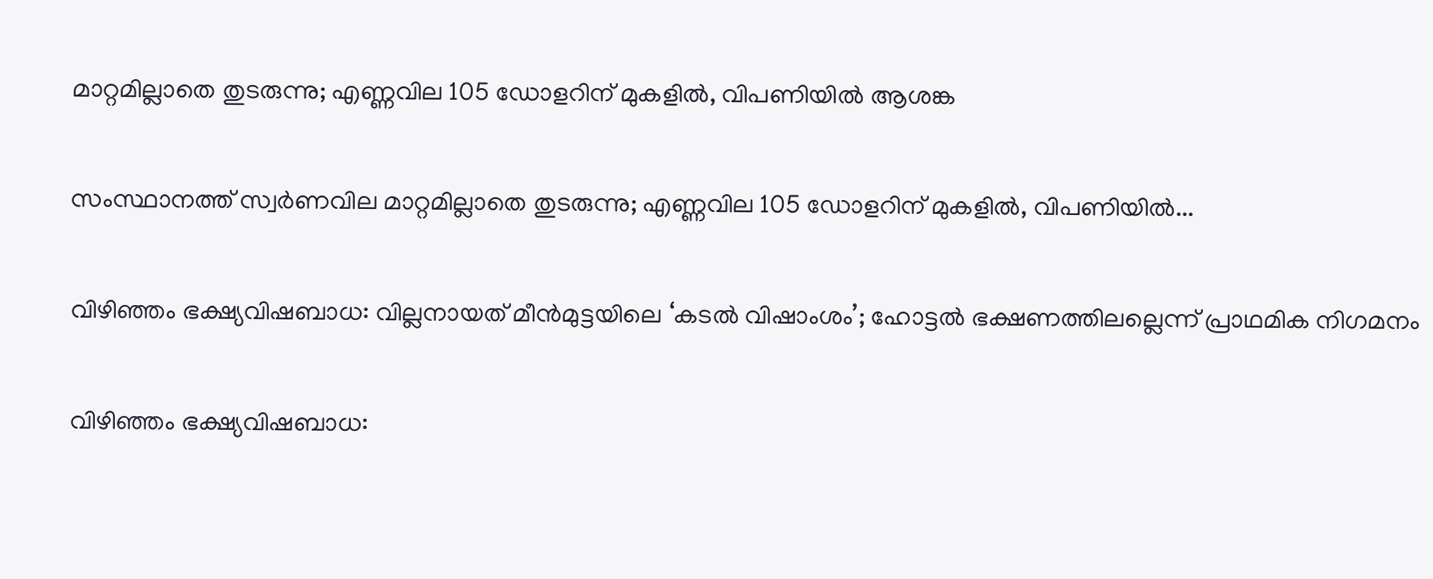മാറ്റമില്ലാതെ തുടരുന്നു; എണ്ണവില 105 ഡോളറിന് മുകളിൽ, വിപണിയിൽ ആശങ്ക

സംസ്ഥാനത്ത് സ്വർണവില മാറ്റമില്ലാതെ തുടരുന്നു; എണ്ണവില 105 ഡോളറിന് മുകളിൽ, വിപണിയിൽ...

വിഴിഞ്ഞം ഭക്ഷ്യവിഷബാധ: വില്ലനായത് മീൻമുട്ടയിലെ ‘കടൽ വിഷാംശം’; ഹോട്ടൽ ഭക്ഷണത്തിലല്ലെന്ന് പ്രാഥമിക നിഗമനം

വിഴിഞ്ഞം ഭക്ഷ്യവിഷബാധ: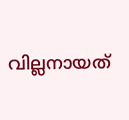വില്ലനായത്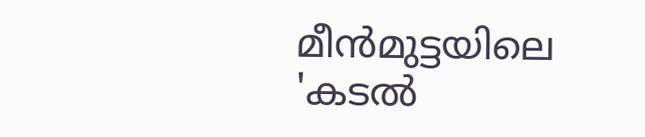മീൻമുട്ടയിലെ 'കടൽ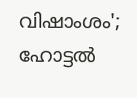വിഷാംശം'; ഹോട്ടൽ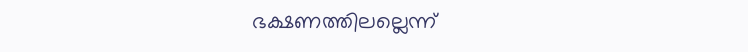ഭക്ഷണത്തിലല്ലെന്ന്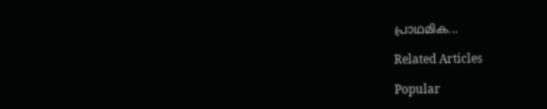പ്രാഥമിക...

Related Articles

Popular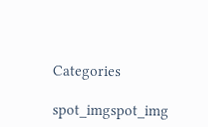Categories

spot_imgspot_img